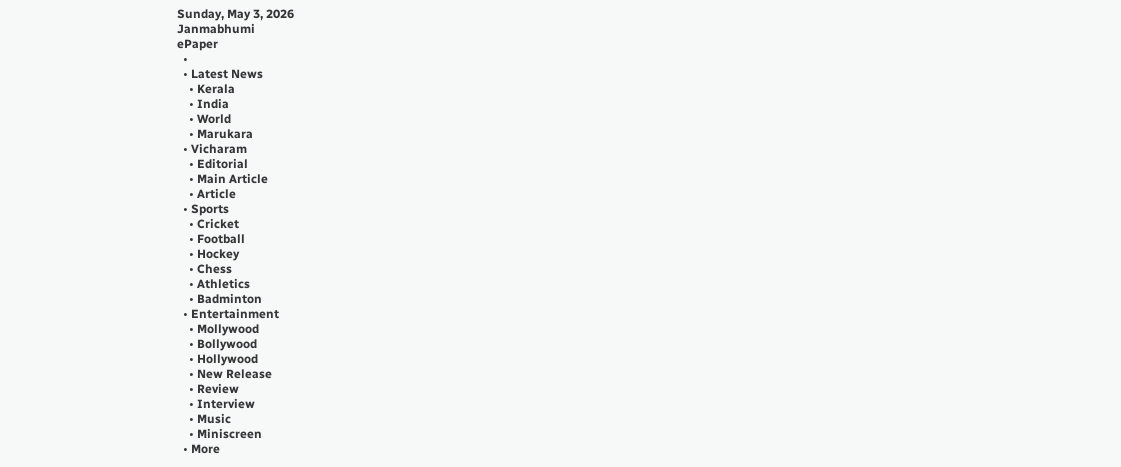Sunday, May 3, 2026
Janmabhumi
ePaper
  •
  • Latest News
    • Kerala
    • India
    • World
    • Marukara
  • Vicharam
    • Editorial
    • Main Article
    • Article
  • Sports
    • Cricket
    • Football
    • Hockey
    • Chess
    • Athletics
    • Badminton
  • Entertainment
    • Mollywood
    • Bollywood
    • Hollywood
    • New Release
    • Review
    • Interview
    • Music
    • Miniscreen
  • More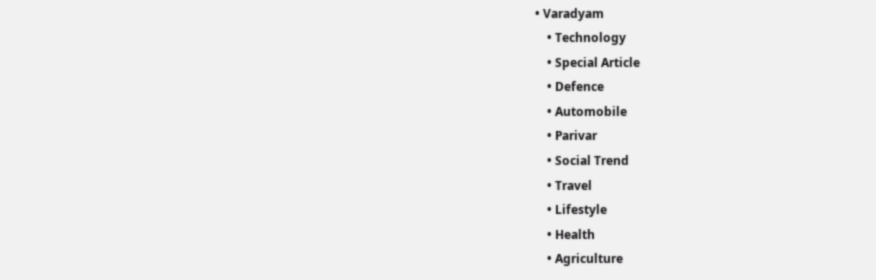• Varadyam
    • Technology
    • Special Article
    • Defence
    • Automobile
    • Parivar
    • Social Trend
    • Travel
    • Lifestyle
    • Health
    • Agriculture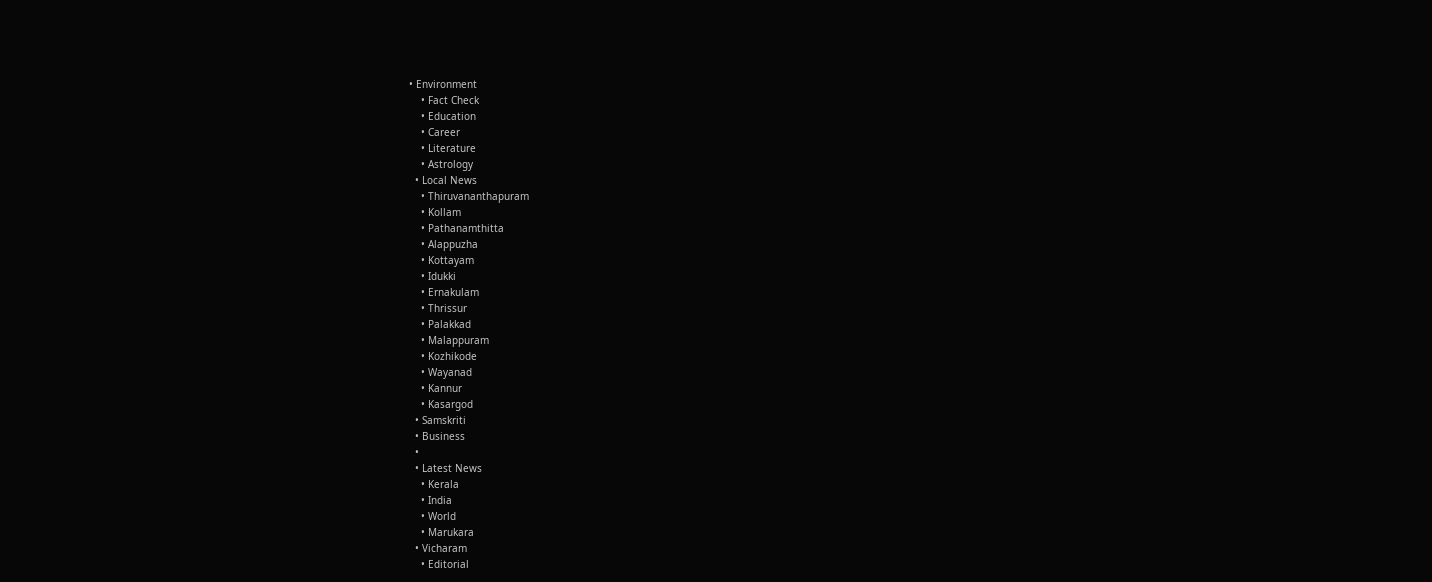• Environment
    • Fact Check
    • Education
    • Career
    • Literature
    • Astrology
  • Local News
    • Thiruvananthapuram
    • Kollam
    • Pathanamthitta
    • Alappuzha
    • Kottayam
    • Idukki
    • Ernakulam
    • Thrissur
    • Palakkad
    • Malappuram
    • Kozhikode
    • Wayanad
    • Kannur
    • Kasargod
  • Samskriti
  • Business
  •
  • Latest News
    • Kerala
    • India
    • World
    • Marukara
  • Vicharam
    • Editorial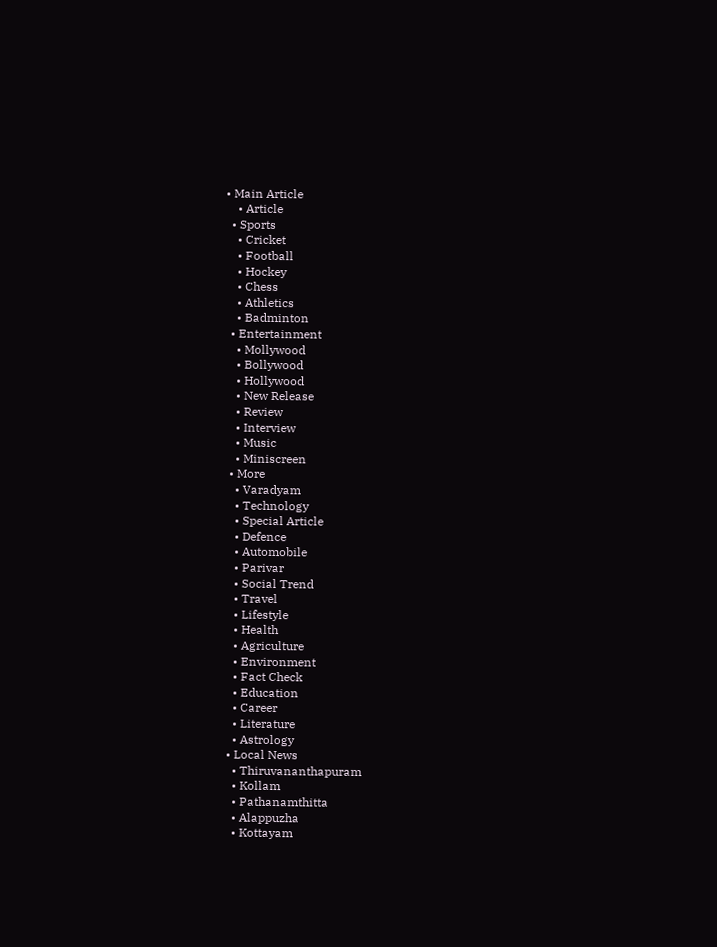• Main Article
    • Article
  • Sports
    • Cricket
    • Football
    • Hockey
    • Chess
    • Athletics
    • Badminton
  • Entertainment
    • Mollywood
    • Bollywood
    • Hollywood
    • New Release
    • Review
    • Interview
    • Music
    • Miniscreen
  • More
    • Varadyam
    • Technology
    • Special Article
    • Defence
    • Automobile
    • Parivar
    • Social Trend
    • Travel
    • Lifestyle
    • Health
    • Agriculture
    • Environment
    • Fact Check
    • Education
    • Career
    • Literature
    • Astrology
  • Local News
    • Thiruvananthapuram
    • Kollam
    • Pathanamthitta
    • Alappuzha
    • Kottayam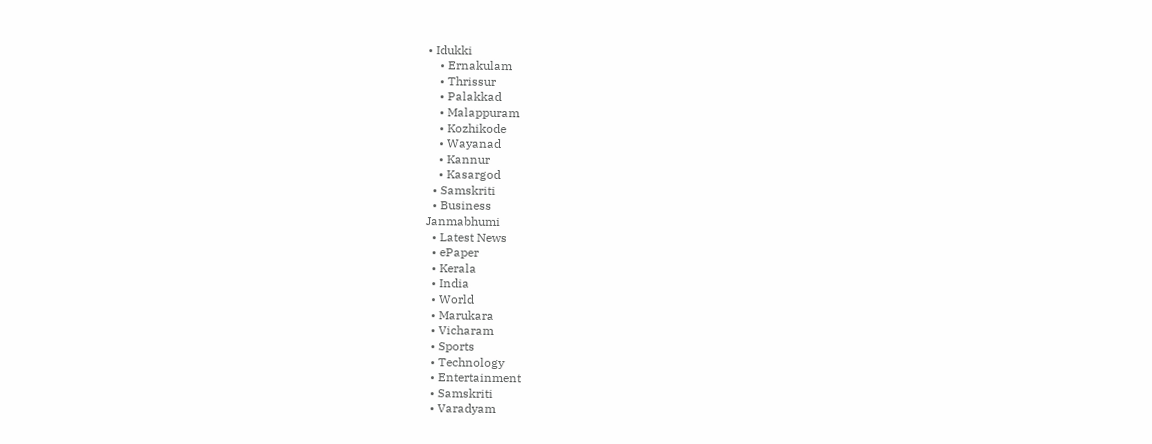• Idukki
    • Ernakulam
    • Thrissur
    • Palakkad
    • Malappuram
    • Kozhikode
    • Wayanad
    • Kannur
    • Kasargod
  • Samskriti
  • Business
Janmabhumi
  • Latest News
  • ePaper
  • Kerala
  • India
  • World
  • Marukara
  • Vicharam
  • Sports
  • Technology
  • Entertainment
  • Samskriti
  • Varadyam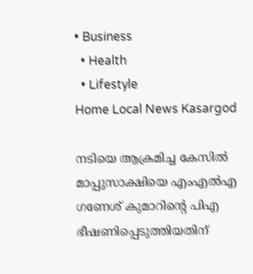• Business
  • Health
  • Lifestyle
Home Local News Kasargod

നടിയെ ആക്രമിച്ച കേസില്‍ മാപ്പുസാക്ഷിയെ എംഎല്‍എ ഗണേശ് കുമാറിന്റെ പിഎ ഭീഷണിപ്പെടുത്തിയതിന്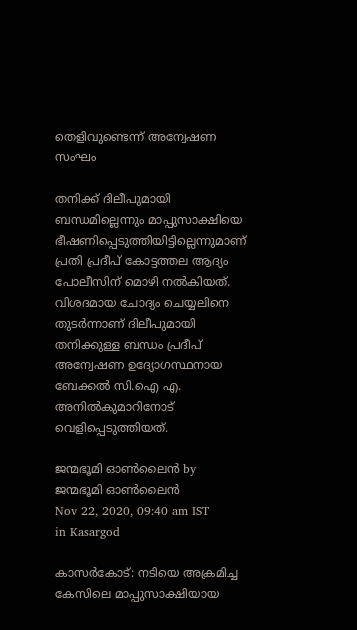തെളിവുണ്ടെന്ന് അന്വേഷണ സംഘം

തനിക്ക് ദിലീപുമായി ബന്ധമില്ലെന്നും മാപ്പുസാക്ഷിയെ ഭീഷണിപ്പെടുത്തിയിട്ടില്ലെന്നുമാണ് പ്രതി പ്രദീപ് കോട്ടത്തല ആദ്യം പോലീസിന് മൊഴി നല്‍കിയത്. വിശദമായ ചോദ്യം ചെയ്യലിനെ തുടര്‍ന്നാണ് ദിലീപുമായി തനിക്കുള്ള ബന്ധം പ്രദീപ് അന്വേഷണ ഉദ്യോഗസ്ഥനായ ബേക്കല്‍ സി.ഐ എ. അനില്‍കുമാറിനോട് വെളിപ്പെടുത്തിയത്.

ജന്മഭൂമി ഓണ്‍ലൈന്‍ by ജന്മഭൂമി ഓണ്‍ലൈന്‍
Nov 22, 2020, 09:40 am IST
in Kasargod

കാസര്‍കോട്: നടിയെ അക്രമിച്ച കേസിലെ മാപ്പുസാക്ഷിയായ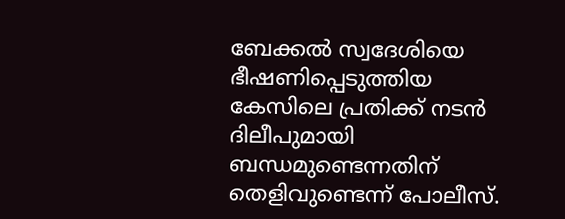ബേക്കല്‍ സ്വദേശിയെ ഭീഷണിപ്പെടുത്തിയ കേസിലെ പ്രതിക്ക് നടന്‍ ദിലീപുമായി ബന്ധമുണ്ടെന്നതിന് തെളിവുണ്ടെന്ന് പോലീസ്.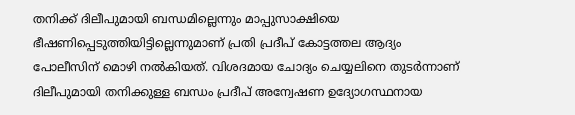തനിക്ക് ദിലീപുമായി ബന്ധമില്ലെന്നും മാപ്പുസാക്ഷിയെ ഭീഷണിപ്പെടുത്തിയിട്ടില്ലെന്നുമാണ് പ്രതി പ്രദീപ് കോട്ടത്തല ആദ്യം പോലീസിന് മൊഴി നല്‍കിയത്. വിശദമായ ചോദ്യം ചെയ്യലിനെ തുടര്‍ന്നാണ് ദിലീപുമായി തനിക്കുള്ള ബന്ധം പ്രദീപ് അന്വേഷണ ഉദ്യോഗസ്ഥനായ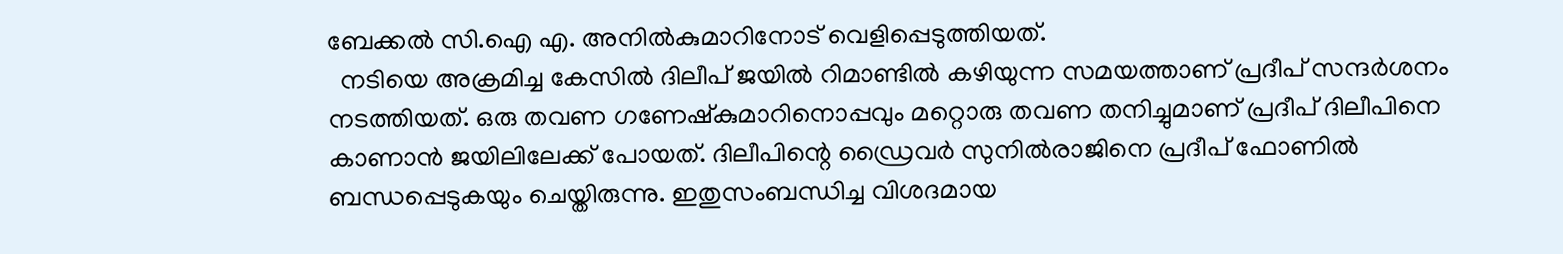ബേക്കല്‍ സി.ഐ എ. അനില്‍കുമാറിനോട് വെളിപ്പെടുത്തിയത്.
  നടിയെ അക്രമിച്ച കേസില്‍ ദിലീപ് ജയില്‍ റിമാണ്ടില്‍ കഴിയുന്ന സമയത്താണ് പ്രദീപ് സന്ദര്‍ശനം നടത്തിയത്. ഒരു തവണ ഗണേഷ്‌കുമാറിനൊപ്പവും മറ്റൊരു തവണ തനിച്ചുമാണ് പ്രദീപ് ദിലീപിനെ കാണാന്‍ ജയിലിലേക്ക് പോയത്. ദിലീപിന്റെ ഡ്രൈവര്‍ സുനില്‍രാജിനെ പ്രദീപ് ഫോണില്‍ ബന്ധപ്പെടുകയും ചെയ്തിരുന്നു. ഇതുസംബന്ധിച്ച വിശദമായ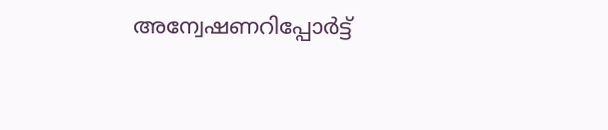അന്വേഷണറിപ്പോര്‍ട്ട്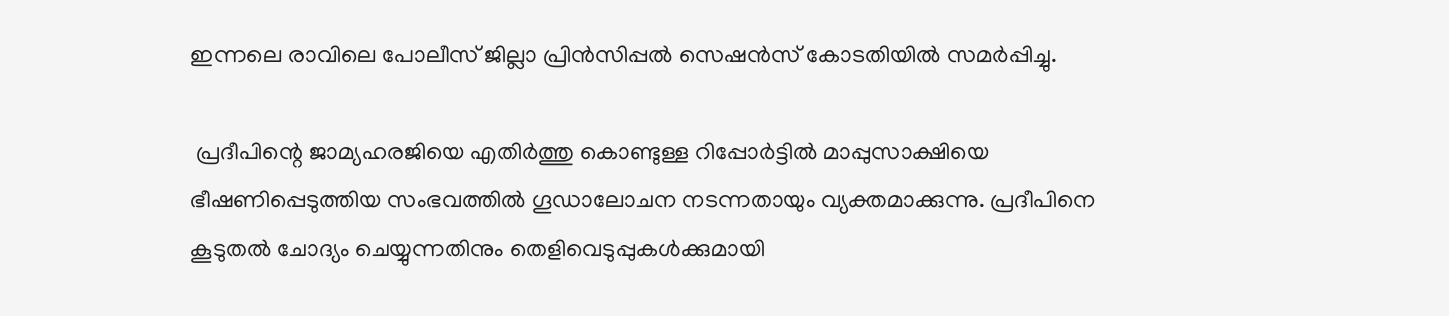ഇന്നലെ രാവിലെ പോലീസ് ജില്ലാ പ്രിന്‍സിപ്പല്‍ സെഷന്‍സ് കോടതിയില്‍ സമര്‍പ്പിച്ചു.

 പ്രദീപിന്റെ ജാമ്യഹരജിയെ എതിര്‍ത്തു കൊണ്ടുള്ള റിപ്പോര്‍ട്ടില്‍ മാപ്പുസാക്ഷിയെ ഭീഷണിപ്പെടുത്തിയ സംഭവത്തില്‍ ഗൂഡാലോചന നടന്നതായും വ്യക്തമാക്കുന്നു. പ്രദീപിനെ കൂടുതല്‍ ചോദ്യം ചെയ്യുന്നതിനും തെളിവെടുപ്പുകള്‍ക്കുമായി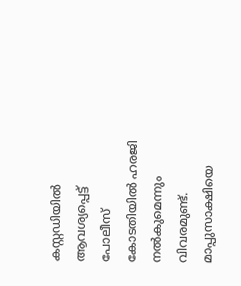കസ്റ്റഡിയില്‍ ആവശ്യപ്പെട്ട് പോലീസ് കോടതിയില്‍ ഹരജി നല്‍കുമെന്നും വിവരമുണ്ട്. മാപ്പുസാക്ഷിയെ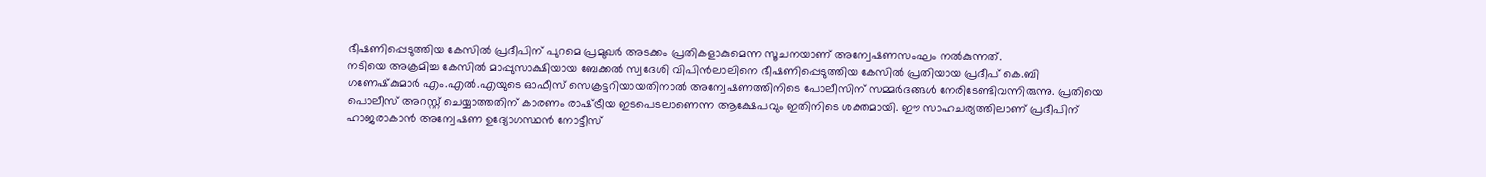ഭീഷണിപ്പെടുത്തിയ കേസില്‍ പ്രദീപിന് പുറമെ പ്രമുഖര്‍ അടക്കം പ്രതികളാകുമെന്ന സൂചനയാണ് അന്വേഷണസംഘം നല്‍കുന്നത്.
നടിയെ അക്രമിച്ച കേസില്‍ മാപ്പുസാക്ഷിയായ ബേക്കല്‍ സ്വദേശി വിപിന്‍ലാലിനെ ഭീഷണിപ്പെടുത്തിയ കേസില്‍ പ്രതിയായ പ്രദീപ് കെ.ബി ഗണേഷ്‌കുമാര്‍ എം.എല്‍.എയുടെ ഓഫീസ് സെക്രട്ടറിയായതിനാല്‍ അന്വേഷണത്തിനിടെ പോലീസിന് സമ്മര്‍ദങ്ങള്‍ നേരിടേണ്ടിവന്നിരുന്നു. പ്രതിയെ പൊലീസ് അറസ്റ്റ് ചെയ്യാത്തതിന് കാരണം രാഷ്‌ട്രീയ ഇടപെടലാണെന്ന ആക്ഷേപവും ഇതിനിടെ ശക്തമായി. ഈ സാഹചര്യത്തിലാണ് പ്രദീപിന് ഹാജരാകാന്‍ അന്വേഷണ ഉദ്യോഗസ്ഥന്‍ നോട്ടീസ്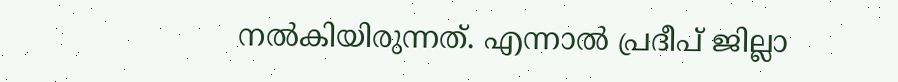നല്‍കിയിരുന്നത്. എന്നാല്‍ പ്രദീപ് ജില്ലാ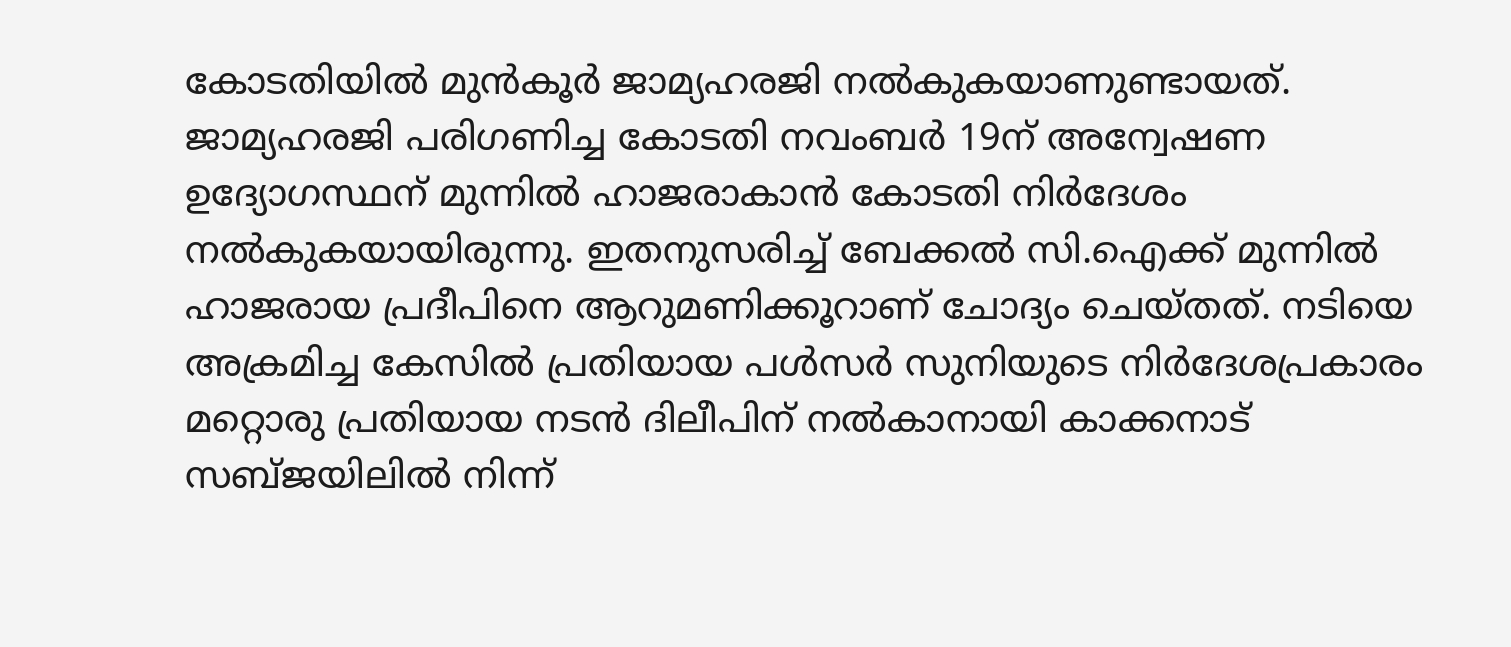കോടതിയില്‍ മുന്‍കൂര്‍ ജാമ്യഹരജി നല്‍കുകയാണുണ്ടായത്. ജാമ്യഹരജി പരിഗണിച്ച കോടതി നവംബര്‍ 19ന് അന്വേഷണ ഉദ്യോഗസ്ഥന് മുന്നില്‍ ഹാജരാകാന്‍ കോടതി നിര്‍ദേശം നല്‍കുകയായിരുന്നു. ഇതനുസരിച്ച് ബേക്കല്‍ സി.ഐക്ക് മുന്നില്‍ ഹാജരായ പ്രദീപിനെ ആറുമണിക്കൂറാണ് ചോദ്യം ചെയ്തത്. നടിയെ അക്രമിച്ച കേസില്‍ പ്രതിയായ പള്‍സര്‍ സുനിയുടെ നിര്‍ദേശപ്രകാരം മറ്റൊരു പ്രതിയായ നടന്‍ ദിലീപിന് നല്‍കാനായി കാക്കനാട് സബ്ജയിലില്‍ നിന്ന്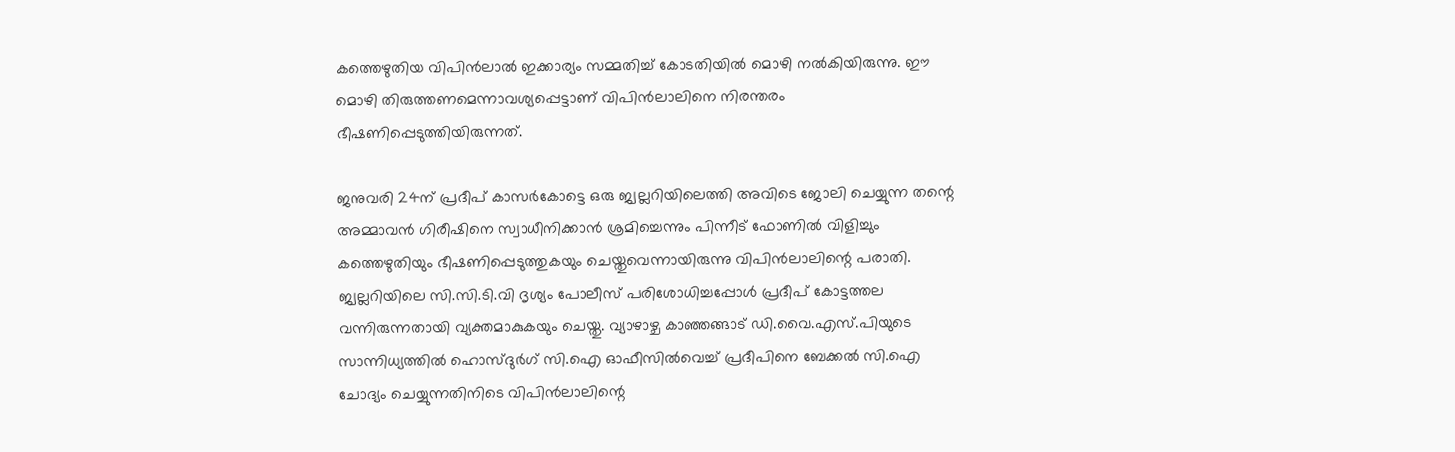കത്തെഴുതിയ വിപിന്‍ലാല്‍ ഇക്കാര്യം സമ്മതിച്ച് കോടതിയില്‍ മൊഴി നല്‍കിയിരുന്നു. ഈ മൊഴി തിരുത്തണമെന്നാവശ്യപ്പെട്ടാണ് വിപിന്‍ലാലിനെ നിരന്തരം ഭീഷണിപ്പെടുത്തിയിരുന്നത്.

ജനുവരി 24ന് പ്രദീപ് കാസര്‍കോട്ടെ ഒരു ജ്വല്ലറിയിലെത്തി അവിടെ ജോലി ചെയ്യുന്ന തന്റെ അമ്മാവന്‍ ഗിരീഷിനെ സ്വാധീനിക്കാന്‍ ശ്രമിച്ചെന്നും പിന്നീട് ഫോണില്‍ വിളിച്ചും കത്തെഴുതിയും ഭീഷണിപ്പെടുത്തുകയും ചെയ്തുവെന്നായിരുന്നു വിപിന്‍ലാലിന്റെ പരാതി. ജ്വല്ലറിയിലെ സി.സി.ടി.വി ദൃശ്യം പോലീസ് പരിശോധിച്ചപ്പോള്‍ പ്രദീപ് കോട്ടത്തല വന്നിരുന്നതായി വ്യക്തമാകുകയും ചെയ്തു. വ്യാഴാഴ്ച കാഞ്ഞങ്ങാട് ഡി.വൈ.എസ്.പിയുടെ സാന്നിധ്യത്തില്‍ ഹൊസ്ദുര്‍ഗ് സി.ഐ ഓഫീസില്‍വെച്ച് പ്രദീപിനെ ബേക്കല്‍ സി.ഐ ചോദ്യം ചെയ്യുന്നതിനിടെ വിപിന്‍ലാലിന്റെ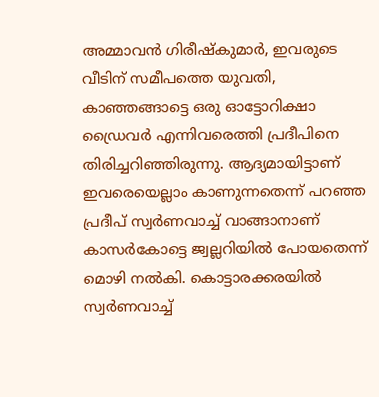അമ്മാവന്‍ ഗിരീഷ്‌കുമാര്‍, ഇവരുടെ വീടിന് സമീപത്തെ യുവതി, കാഞ്ഞങ്ങാട്ടെ ഒരു ഓട്ടോറിക്ഷാ ഡ്രൈവര്‍ എന്നിവരെത്തി പ്രദീപിനെ തിരിച്ചറിഞ്ഞിരുന്നു. ആദ്യമായിട്ടാണ് ഇവരെയെല്ലാം കാണുന്നതെന്ന് പറഞ്ഞ പ്രദീപ് സ്വര്‍ണവാച്ച് വാങ്ങാനാണ് കാസര്‍കോട്ടെ ജ്വല്ലറിയില്‍ പോയതെന്ന് മൊഴി നല്‍കി. കൊട്ടാരക്കരയില്‍ സ്വര്‍ണവാച്ച്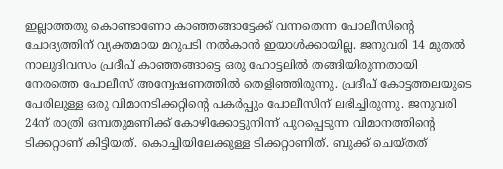ഇല്ലാത്തതു കൊണ്ടാണോ കാഞ്ഞങ്ങാട്ടേക്ക് വന്നതെന്ന പോലീസിന്റെ ചോദ്യത്തിന് വ്യക്തമായ മറുപടി നല്‍കാന്‍ ഇയാള്‍ക്കായില്ല. ജനുവരി 14 മുതല്‍ നാലുദിവസം പ്രദീപ് കാഞ്ഞങ്ങാട്ടെ ഒരു ഹോട്ടലില്‍ തങ്ങിയിരുന്നതായി നേരത്തെ പോലീസ് അന്വേഷണത്തില്‍ തെളിഞ്ഞിരുന്നു. പ്രദീപ് കോട്ടത്തലയുടെ പേരിലുള്ള ഒരു വിമാനടിക്കറ്റിന്റെ പകര്‍പ്പും പോലീസിന് ലഭിച്ചിരുന്നു. ജനുവരി 24ന് രാത്രി ഒമ്പതുമണിക്ക് കോഴിക്കോട്ടുനിന്ന് പുറപ്പെടുന്ന വിമാനത്തിന്റെ ടിക്കറ്റാണ് കിട്ടിയത്. കൊച്ചിയിലേക്കുള്ള ടിക്കറ്റാണിത്. ബുക്ക് ചെയ്തത്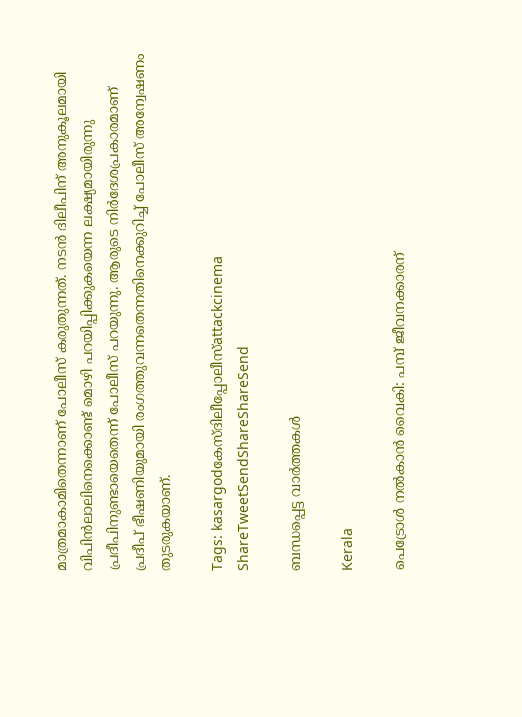മാത്രമാകാമിതെന്നാണ് പോലീസ് കരുതുന്നത്. നടന്‍ ദിലീപിന് അനുകൂലമായി വിപിന്‍ലാലിനെക്കൊണ്ട് മൊഴി പറയിപ്പിക്കുകയെന്ന ലക്ഷ്യമായിരുന്നു പ്രദീപിനുണ്ടായെതെന്ന് പോലീസ് പറയുന്നു. ആരുടെ നിര്‍ദേശപ്രകാരമാണ് പ്രദീപ് ഭീഷണിയുമായി രംഗത്തുവന്നതെന്നതിനെക്കുറിച്ച് പോലീസ് അന്വേഷണം തുടരുകയാണ്.

Tags: kasargodകേസ്ദിലീപ്പോലീസ്attackcinema
ShareTweetSendShareShareSend

ബന്ധപ്പെട്ട വാര്‍ത്തകള്‍

Kerala

പെട്രോള്‍ നല്‍കാന്‍ വൈകി: പമ്പ് ജീവനക്കാരന്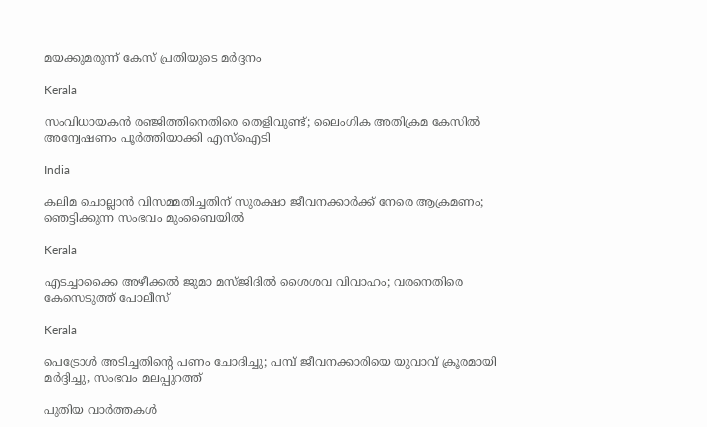മയക്കുമരുന്ന് കേസ് പ്രതിയുടെ മര്‍ദ്ദനം

Kerala

സംവിധായകൻ രഞ്ജിത്തിനെതിരെ തെളിവുണ്ട്; ലൈംഗിക അതിക്രമ കേസില്‍ അന്വേഷണം പൂര്‍ത്തിയാക്കി എസ്ഐടി

India

കലിമ ചൊല്ലാൻ വിസമ്മതിച്ചതിന് സുരക്ഷാ ജീവനക്കാർക്ക് നേരെ ആക്രമണം; ഞെട്ടിക്കുന്ന സംഭവം മുംബൈയിൽ

Kerala

എടച്ചാക്കൈ അഴീക്കൽ ജുമാ മസ്ജിദിൽ ശൈശവ വിവാഹം; വരനെതിരെ കേസെടുത്ത് പോലീസ്

Kerala

പെട്രോള്‍ അടിച്ചതിന്റെ പണം ചോദിച്ചു; പമ്പ് ജീവനക്കാരിയെ യുവാവ് ക്രൂരമായി മര്‍ദ്ദിച്ചു, സംഭവം മലപ്പുറത്ത്

പുതിയ വാര്‍ത്തകള്‍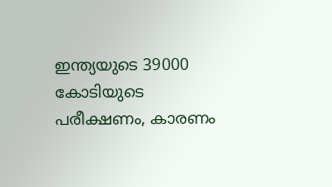ഇന്ത്യയുടെ 39000 കോടിയുടെ പരീക്ഷണം, കാരണം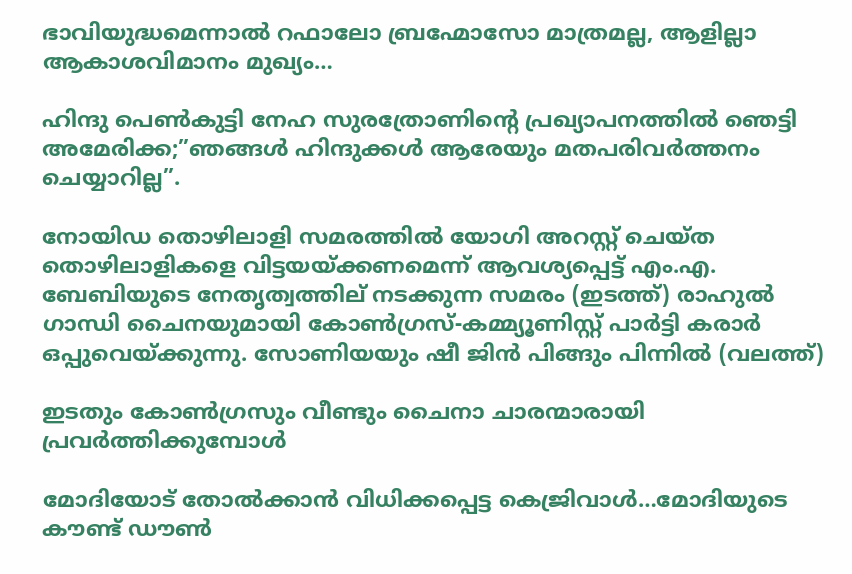ഭാവിയുദ്ധമെന്നാല്‍ റഫാലോ ബ്രഹ്മോസോ മാത്രമല്ല, ആളില്ലാ ആകാശവിമാനം മുഖ്യം…

ഹിന്ദു പെണ്‍കുട്ടി നേഹ സുരത്രോണിന്റെ പ്രഖ്യാപനത്തില്‍ ഞെട്ടി അമേരിക്ക;”ഞങ്ങള്‍ ഹിന്ദുക്കള്‍ ആരേയും മതപരിവര്‍ത്തനം ചെയ്യാറില്ല”.

നോയിഡ തൊഴിലാളി സമരത്തില്‍ യോഗി അറസ്റ്റ് ചെയ്ത തൊഴിലാളികളെ വിട്ടയയ്ക്കണമെന്ന് ആവശ്യപ്പെട്ട് എം.എ. ബേബിയുടെ നേതൃത്വത്തില‍് നടക്കുന്ന സമരം (ഇടത്ത്) രാഹുല്‍ ഗാന്ധി ചൈനയുമായി കോണ്‍ഗ്രസ്-കമ്മ്യൂണിസ്റ്റ് പാര്‍ട്ടി കരാര്‍ ഒപ്പുവെയ്ക്കുന്നു. സോണിയയും ഷീ ജിന്‍ പിങ്ങും പിന്നില്‍ (വലത്ത്)

ഇടതും കോണ്‍ഗ്രസും വീണ്ടും ചൈനാ ചാരന്മാരായി പ്രവര്‍ത്തിക്കുമ്പോള്‍

മോദിയോട് തോല്‍ക്കാന്‍ വിധിക്കപ്പെട്ട കെജ്രിവാള്‍…മോദിയുടെ കൗണ്ട് ഡൗണ്‍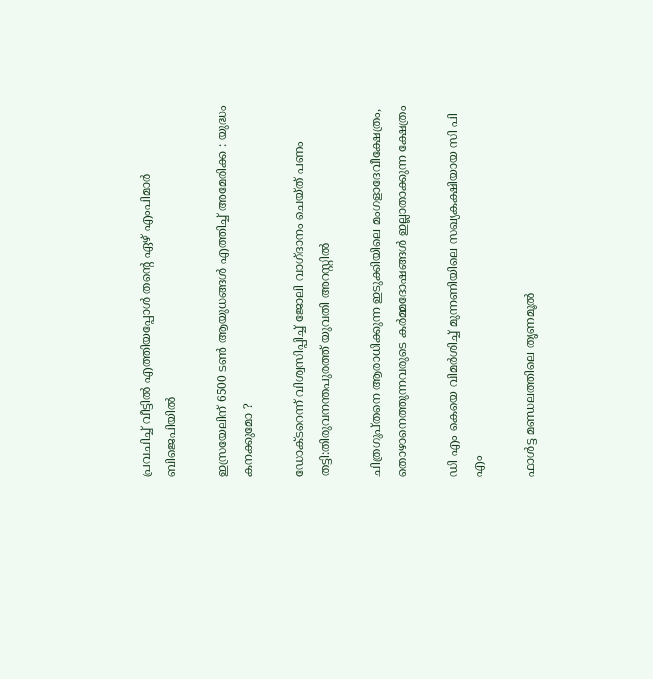പ്രവചിച്ച് വീട്ടില്‍ എത്തിയപ്പോള്‍ തന്റെ ഏഴ് എംപിമാർ ബിജെപിയിൽ

ഇസ്രയേലിന് 6500 ടൺ ആയുധങ്ങൾ എത്തിച്ച് അമേരിക്ക : യുദ്ധം കനക്കുമോ ?

ഡോക്ടറെന്ന് വിശ്വസിപ്പിച്ച് ജോലി വാഗ്ദാനം ചെയ്ത് പണം തട്ടി:തിരുവനന്തപുരത്ത് യുവതി അറസ്റ്റില്‍

ചിത്രഗുപ്തനെ ആരാധിക്കുന്ന ഇടുക്കിയിലെ മംഗളാദേവീക്ഷേത്രം, തൊഴാനെത്തുന്നവരുടെ കര്‍മ്മദോഷങ്ങള്‍ ഇല്ലാതാക്കുന്ന ക്ഷേത്രം

ഡി എം കെയെ വിമര്‍ശിച്ച് മുന്നണിയിലെ സഖ്യകക്ഷിയായ സി പി എം

ഫാള്‍ട്ട മണ്ഡലത്തിലെ തൃണമൂല്‍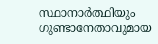സ്ഥാനാര്‍ത്ഥിയും ഗുണ്ടാനേതാവുമായ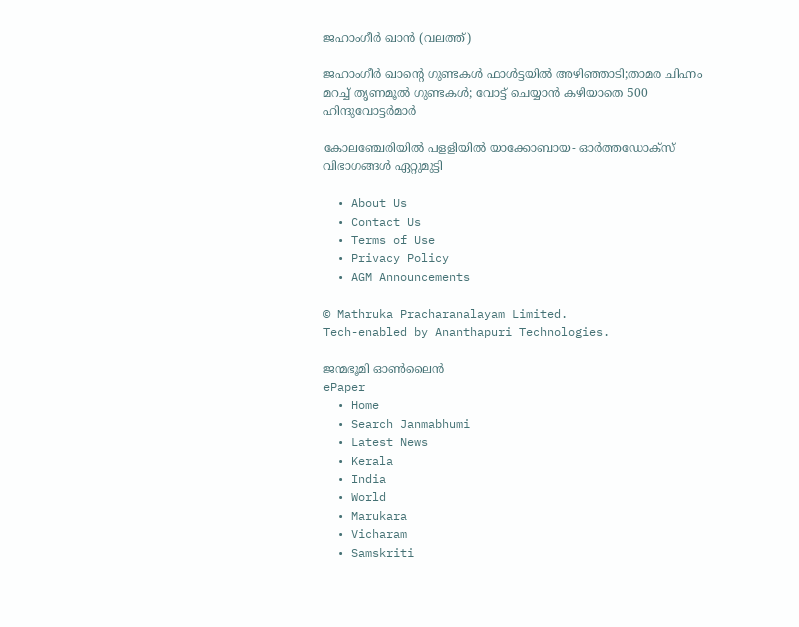ജഹാംഗീര്‍ ഖാന്‍ (വലത്ത്)

ജഹാംഗീര്‍ ഖാന്റെ ഗുണ്ടകള്‍ ഫാള്‍ട്ടയില്‍ അഴിഞ്ഞാടി;താമര ചിഹ്നം മറച്ച് തൃണമൂല്‍ ഗുണ്ടകള്‍; വോട്ട് ചെയ്യാന്‍ കഴിയാതെ 500 ഹിന്ദുവോട്ടര്‍മാര്‍

കോലഞ്ചേരിയില്‍ പളളിയില്‍ യാക്കോബായ- ഓര്‍ത്തഡോക്‌സ് വിഭാഗങ്ങള്‍ ഏറ്റുമുട്ടി

  • About Us
  • Contact Us
  • Terms of Use
  • Privacy Policy
  • AGM Announcements

© Mathruka Pracharanalayam Limited.
Tech-enabled by Ananthapuri Technologies.

ജന്മഭൂമി ഓണ്‍ലൈന്‍
ePaper
  • Home
  • Search Janmabhumi
  • Latest News
  • Kerala
  • India
  • World
  • Marukara
  • Vicharam
  • Samskriti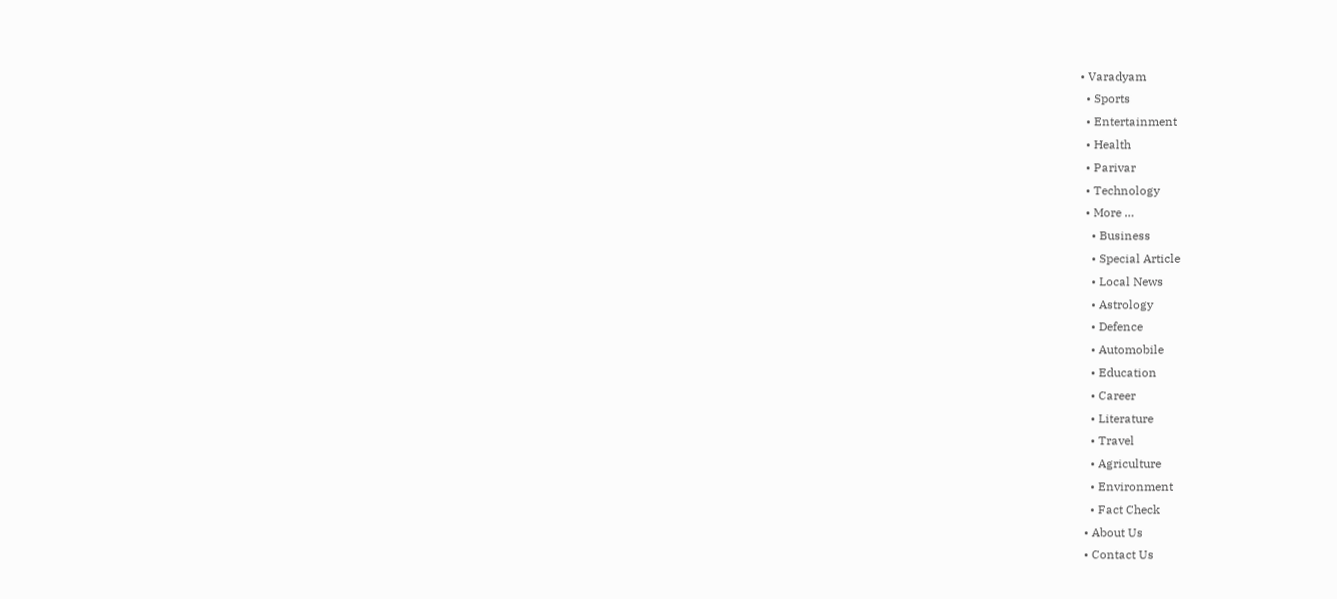• Varadyam
  • Sports
  • Entertainment
  • Health
  • Parivar
  • Technology
  • More …
    • Business
    • Special Article
    • Local News
    • Astrology
    • Defence
    • Automobile
    • Education
    • Career
    • Literature
    • Travel
    • Agriculture
    • Environment
    • Fact Check
  • About Us
  • Contact Us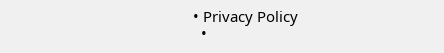• Privacy Policy
  •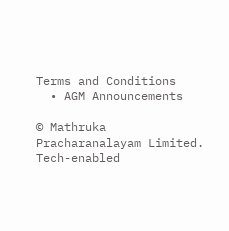Terms and Conditions
  • AGM Announcements

© Mathruka Pracharanalayam Limited.
Tech-enabled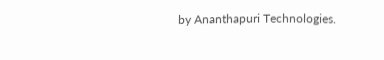by Ananthapuri Technologies.